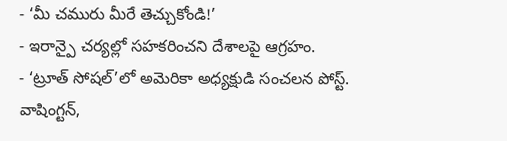- ‘మీ చమురు మీరే తెచ్చుకోండి!’
- ఇరాన్పై చర్యల్లో సహకరించని దేశాలపై ఆగ్రహం.
- ‘ట్రూత్ సోషల్’లో అమెరికా అధ్యక్షుడి సంచలన పోస్ట్.
వాషింగ్టన్,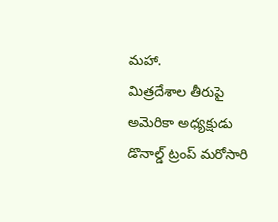మహా.
మిత్రదేశాల తీరుపై అమెరికా అధ్యక్షుడు డొనాల్డ్ ట్రంప్ మరోసారి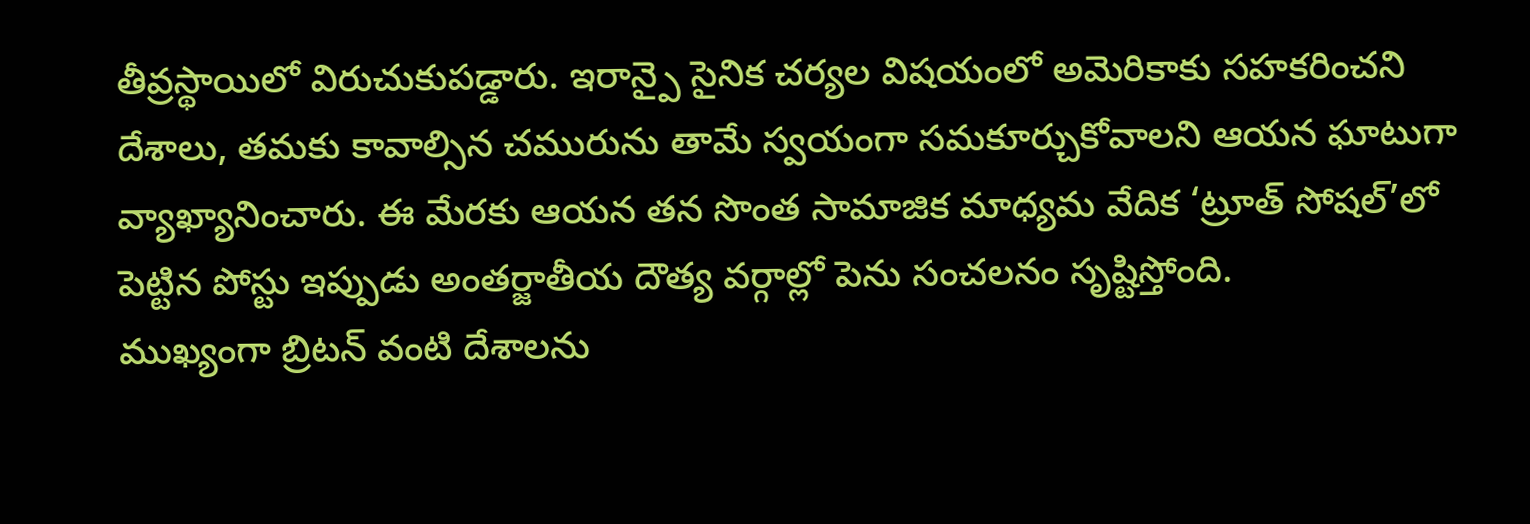తీవ్రస్థాయిలో విరుచుకుపడ్డారు. ఇరాన్పై సైనిక చర్యల విషయంలో అమెరికాకు సహకరించని దేశాలు, తమకు కావాల్సిన చమురును తామే స్వయంగా సమకూర్చుకోవాలని ఆయన ఘాటుగా వ్యాఖ్యానించారు. ఈ మేరకు ఆయన తన సొంత సామాజిక మాధ్యమ వేదిక ‘ట్రూత్ సోషల్’లో పెట్టిన పోస్టు ఇప్పుడు అంతర్జాతీయ దౌత్య వర్గాల్లో పెను సంచలనం సృష్టిస్తోంది.
ముఖ్యంగా బ్రిటన్ వంటి దేశాలను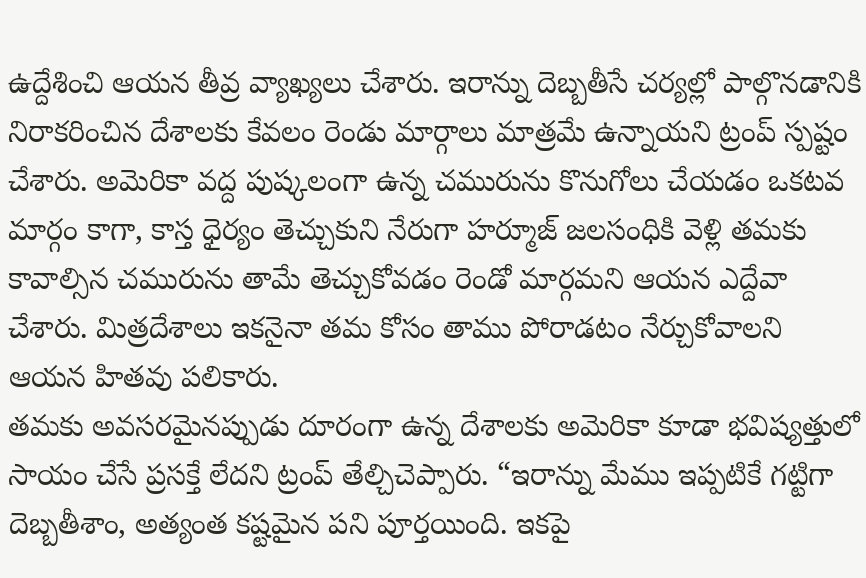ఉద్దేశించి ఆయన తీవ్ర వ్యాఖ్యలు చేశారు. ఇరాన్ను దెబ్బతీసే చర్యల్లో పాల్గొనడానికి నిరాకరించిన దేశాలకు కేవలం రెండు మార్గాలు మాత్రమే ఉన్నాయని ట్రంప్ స్పష్టం చేశారు. అమెరికా వద్ద పుష్కలంగా ఉన్న చమురును కొనుగోలు చేయడం ఒకటవ మార్గం కాగా, కాస్త ధైర్యం తెచ్చుకుని నేరుగా హర్మూజ్ జలసంధికి వెళ్లి తమకు కావాల్సిన చమురును తామే తెచ్చుకోవడం రెండో మార్గమని ఆయన ఎద్దేవా చేశారు. మిత్రదేశాలు ఇకనైనా తమ కోసం తాము పోరాడటం నేర్చుకోవాలని ఆయన హితవు పలికారు.
తమకు అవసరమైనప్పుడు దూరంగా ఉన్న దేశాలకు అమెరికా కూడా భవిష్యత్తులో సాయం చేసే ప్రసక్తే లేదని ట్రంప్ తేల్చిచెప్పారు. “ఇరాన్ను మేము ఇప్పటికే గట్టిగా దెబ్బతీశాం, అత్యంత కష్టమైన పని పూర్తయింది. ఇకపై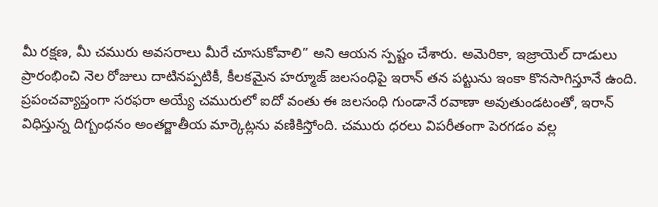మీ రక్షణ, మీ చమురు అవసరాలు మీరే చూసుకోవాలి” అని ఆయన స్పష్టం చేశారు. అమెరికా, ఇజ్రాయెల్ దాడులు ప్రారంభించి నెల రోజులు దాటినప్పటికీ, కీలకమైన హర్మూజ్ జలసంధిపై ఇరాన్ తన పట్టును ఇంకా కొనసాగిస్తూనే ఉంది.
ప్రపంచవ్యాప్తంగా సరఫరా అయ్యే చమురులో ఐదో వంతు ఈ జలసంధి గుండానే రవాణా అవుతుండటంతో, ఇరాన్ విధిస్తున్న దిగ్బంధనం అంతర్జాతీయ మార్కెట్లను వణికిస్తోంది. చమురు ధరలు విపరీతంగా పెరగడం వల్ల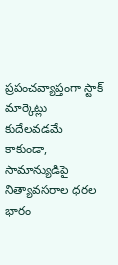ప్రపంచవ్యాప్తంగా స్టాక్ మార్కెట్లు కుదేలవడమే కాకుండా, సామాన్యుడిపై నిత్యావసరాల ధరల భారం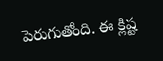పెరుగుతోంది. ఈ క్లిష్ట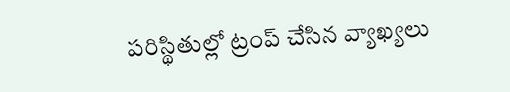పరిస్థితుల్లో ట్రంప్ చేసిన వ్యాఖ్యలు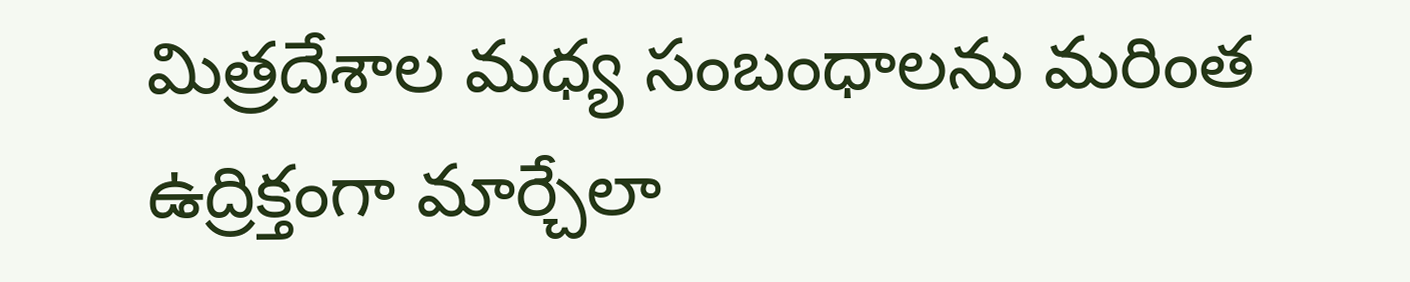మిత్రదేశాల మధ్య సంబంధాలను మరింత ఉద్రిక్తంగా మార్చేలా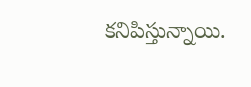కనిపిస్తున్నాయి.